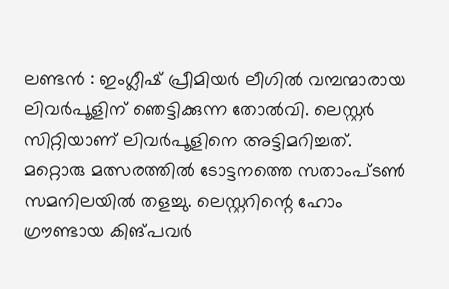ലണ്ടൻ : ഇംഗ്ലീഷ് പ്രീമിയർ ലീഗിൽ വമ്പന്മാരായ ലിവർപൂളിന് ഞെട്ടിക്കുന്ന തോൽവി. ലെസ്റ്റർ സിറ്റിയാണ് ലിവർപൂളിനെ അട്ടിമറിച്ചത്. മറ്റൊരു മത്സരത്തിൽ ടോട്ടനത്തെ സതാംപ്ടൺ സമനിലയിൽ തളച്ചു. ലെസ്റ്ററിന്റെ ഹോം ഗ്രൗണ്ടായ കിങ്പവർ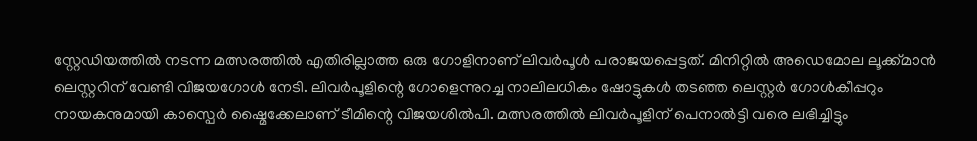സ്റ്റേഡിയത്തിൽ നടന്ന മത്സരത്തിൽ എതിരില്ലാത്ത ഒരു ഗോളിനാണ് ലിവർപൂൾ പരാജയപ്പെട്ടത്. മിനിറ്റിൽ അഡെമോല ലൂക്ക്മാൻ ലെസ്റ്ററിന് വേണ്ടി വിജയഗോൾ നേടി. ലിവർപൂളിന്റെ ഗോളെന്നുറച്ച നാലിലധികം ഷോട്ടുകൾ തടഞ്ഞ ലെസ്റ്റർ ഗോൾകീപ്പറും നായകനുമായി കാസ്പെർ ഷ്മൈക്കേലാണ് ടീമിന്റെ വിജയശിൽപി. മത്സരത്തിൽ ലിവർപൂളിന് പെനാൽട്ടി വരെ ലഭിച്ചിട്ടും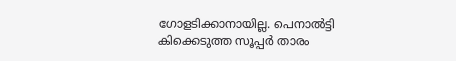ഗോളടിക്കാനായില്ല. പെനാൽട്ടി കിക്കെടുത്ത സൂപ്പർ താരം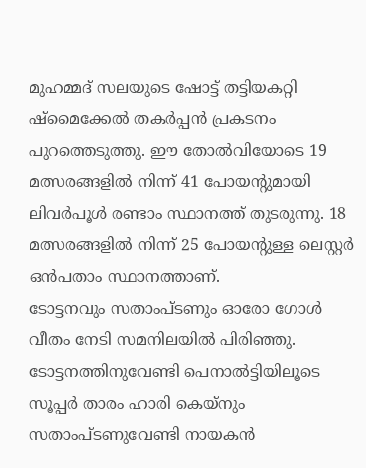മുഹമ്മദ് സലയുടെ ഷോട്ട് തട്ടിയകറ്റി ഷ്മൈക്കേൽ തകർപ്പൻ പ്രകടനം പുറത്തെടുത്തു. ഈ തോൽവിയോടെ 19 മത്സരങ്ങളിൽ നിന്ന് 41 പോയന്റുമായി ലിവർപൂൾ രണ്ടാം സ്ഥാനത്ത് തുടരുന്നു. 18 മത്സരങ്ങളിൽ നിന്ന് 25 പോയന്റുള്ള ലെസ്റ്റർ ഒൻപതാം സ്ഥാനത്താണ്.
ടോട്ടനവും സതാംപ്ടണും ഓരോ ഗോൾ വീതം നേടി സമനിലയിൽ പിരിഞ്ഞു. ടോട്ടനത്തിനുവേണ്ടി പെനാൽട്ടിയിലൂടെ സൂപ്പർ താരം ഹാരി കെയ്നും സതാംപ്ടണുവേണ്ടി നായകൻ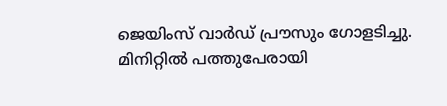ജെയിംസ് വാർഡ് പ്രൗസും ഗോളടിച്ചു. മിനിറ്റിൽ പത്തുപേരായി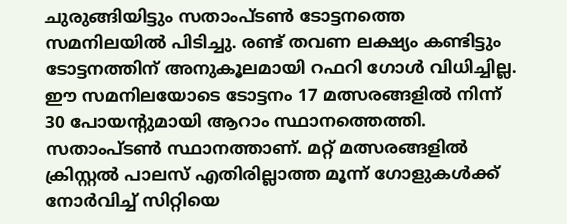ചുരുങ്ങിയിട്ടും സതാംപ്ടൺ ടോട്ടനത്തെ സമനിലയിൽ പിടിച്ചു. രണ്ട് തവണ ലക്ഷ്യം കണ്ടിട്ടും ടോട്ടനത്തിന് അനുകൂലമായി റഫറി ഗോൾ വിധിച്ചില്ല. ഈ സമനിലയോടെ ടോട്ടനം 17 മത്സരങ്ങളിൽ നിന്ന് 30 പോയന്റുമായി ആറാം സ്ഥാനത്തെത്തി. സതാംപ്ടൺ സ്ഥാനത്താണ്. മറ്റ് മത്സരങ്ങളിൽ ക്രിസ്റ്റൽ പാലസ് എതിരില്ലാത്ത മൂന്ന് ഗോളുകൾക്ക് നോർവിച്ച് സിറ്റിയെ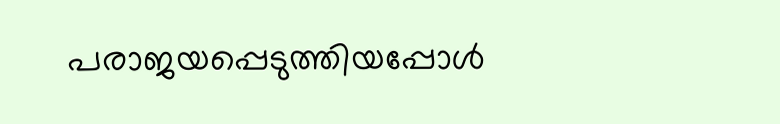പരാജയപ്പെടുത്തിയപ്പോൾ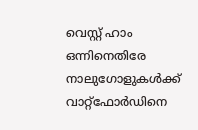വെസ്റ്റ് ഹാം ഒന്നിനെതിരേ നാലുഗോളുകൾക്ക് വാറ്റ്ഫോർഡിനെ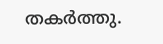തകർത്തു.